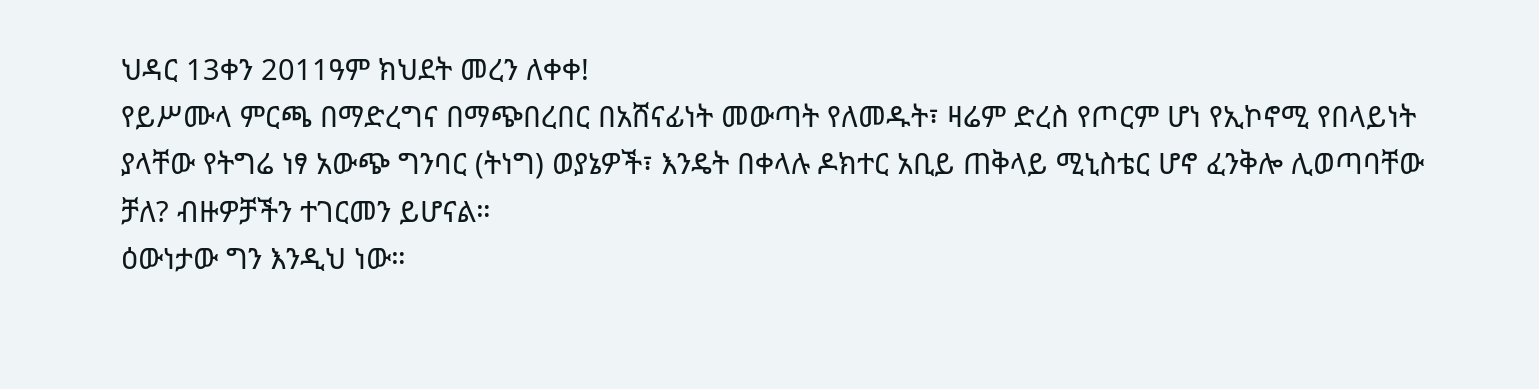ህዳር 13ቀን 2011ዓም ክህደት መረን ለቀቀ!
የይሥሙላ ምርጫ በማድረግና በማጭበረበር በአሸናፊነት መውጣት የለመዱት፣ ዛሬም ድረስ የጦርም ሆነ የኢኮኖሚ የበላይነት ያላቸው የትግሬ ነፃ አውጭ ግንባር (ትነግ) ወያኔዎች፣ እንዴት በቀላሉ ዶክተር አቢይ ጠቅላይ ሚኒስቴር ሆኖ ፈንቅሎ ሊወጣባቸው ቻለ? ብዙዎቻችን ተገርመን ይሆናል።
ዕውነታው ግን እንዲህ ነው።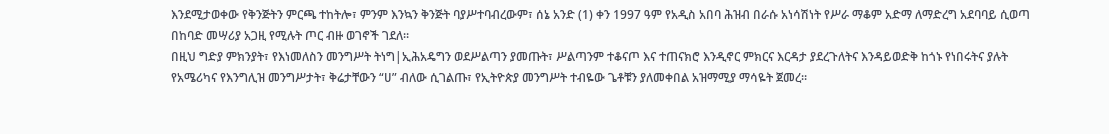እንደሚታወቀው የቅንጅትን ምርጫ ተከትሎ፣ ምንም እንኳን ቅንጅት ባያሥተባብረውም፣ ሰኔ አንድ (1) ቀን 1997 ዓም የአዲስ አበባ ሕዝብ በራሱ አነሳሽነት የሥራ ማቆም አድማ ለማድረግ አደባባይ ሲወጣ በከባድ መሣሪያ አጋዚ የሚሉት ጦር ብዙ ወገኖች ገደለ።
በዚህ ግድያ ምክንያት፣ የእነመለስን መንግሥት ትነግ|ኢሕአዴግን ወደሥልጣን ያመጡት፣ ሥልጣንም ተቆናጦ እና ተጠናክሮ እንዲኖር ምክርና እርዳታ ያደረጉለትና እንዳይወድቅ ከጎኑ የነበሩትና ያሉት የአሜሪካና የእንግሊዝ መንግሥታት፣ ቅሬታቸውን “ሀ” ብለው ሲገልጡ፣ የኢትዮጵያ መንግሥት ተብዬው ጌቶቹን ያለመቀበል አዝማሚያ ማሳዬት ጀመረ።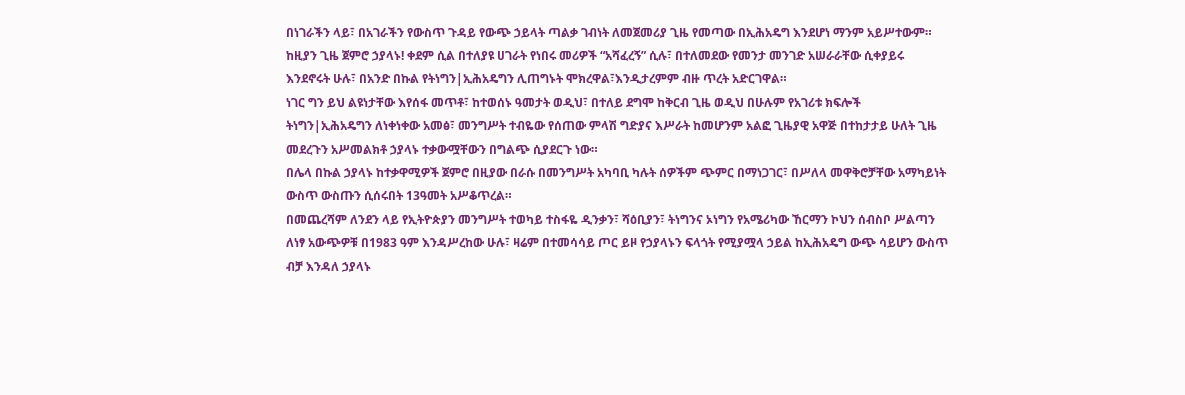በነገራችን ላይ፣ በአገራችን የውስጥ ጉዳይ የውጭ ኃይላት ጣልቃ ገብነት ለመጀመሪያ ጊዜ የመጣው በኢሕአዴግ እንደሆነ ማንም አይሥተውም።
ከዚያን ጊዜ ጀምሮ ኃያላኑ! ቀደም ሲል በተለያዩ ሀገራት የነበሩ መሪዎች “አሻፈረኝ” ሲሉ፣ በተለመደው የመንታ መንገድ አሠራራቸው ሲቀያይሩ እንደኖሩት ሁሉ፣ በአንድ በኩል የትነግን|ኢሕአዴግን ሊጠግኑት ሞክረዋል፣እንዲታረምም ብዙ ጥረት አድርገዋል።
ነገር ግን ይህ ልዩነታቸው እየሰፋ መጥቶ፣ ከተወሰኑ ዓመታት ወዲህ፣ በተለይ ደግሞ ከቅርብ ጊዜ ወዲህ በሁሉም የአገሪቱ ክፍሎች ትነግን|ኢሕአዴግን ለነቀነቀው አመፅ፣ መንግሥት ተብዬው የሰጠው ምላሽ ግድያና እሥራት ከመሆንም አልፎ ጊዜያዊ አዋጅ በተከታታይ ሁለት ጊዜ መደረጉን አሥመልክቶ ኃያላኑ ተቃውሟቸውን በግልጭ ሲያደርጉ ነው።
በሌላ በኩል ኃያላኑ ከተቃዋሚዎች ጀምሮ በዚያው በራሱ በመንግሥት አካባቢ ካሉት ሰዎችም ጭምር በማነጋገር፣ በሥለላ መዋቅሮቻቸው አማካይነት ውስጥ ውስጡን ሲሰሩበት 13ዓመት አሥቆጥረል።
በመጨረሻም ለንደን ላይ የኢትዮጵያን መንግሥት ተወካይ ተስፋዬ ዲንቃን፣ ሻዕቢያን፣ ትነግንና ኦነግን የአሜሪካው ኸርማን ኮህን ሰብስቦ ሥልጣን ለነፃ አውጭዎቹ በ1983 ዓም እንዳሥረከው ሁሉ፣ ዛሬም በተመሳሳይ ጦር ይዞ የኃያላኑን ፍላጎት የሚያሟላ ኃይል ከኢሕአዴግ ውጭ ሳይሆን ውስጥ ብቻ እንዳለ ኃያላኑ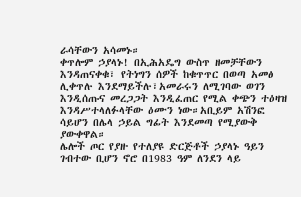ራሳቸውን አሳመኑ።
ቀጥሎም ኃያላኑ! በኢሕአዴግ ውስጥ ዘመቻቸውን እንዳጠናቀቁ፣ የትነግን ሰዎች ከቁጥጥር በወጣ አመፅ ሊቀጥሉ እንደማይችሉ፣አመራሩን ለሚገባው ወገን እንዲሰጡና መረጋጋት እንዲፈጠር የሚል ቀጭን ተዕዛዝ እንዳሥተላለፉላቸው ዕሙን ነው።አቢይም አሽንፎ ሳይሆን በሌላ ኃይል ግፊት እንደመጣ የሚያውቅ ያውቀዋል።
ሌሎች ጦር የያዙ የተለያዩ ድርጅቶች ኃያላኑ ዓይን ገብተው ቢሆን ኖሮ በ1983 ዓም ለንደን ላይ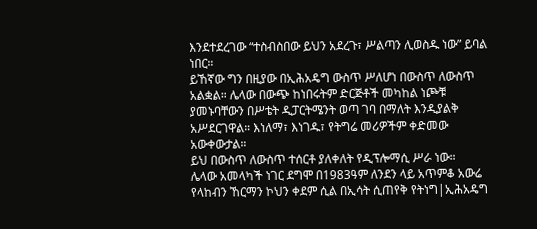እንደተደረገው “ተስብስበው ይህን አደረጉ፣ ሥልጣን ሊወስዱ ነው” ይባል ነበር።
ይኸኛው ግን በዚያው በኢሕአዴግ ውስጥ ሥለሆነ በውስጥ ለውስጥ አልቋል። ሌላው በውጭ ከነበሩትም ድርጅቶች መካከል ነጮቹ ያመኑባቸውን በሥቴት ዲፓርትሜንት ወጣ ገባ በማለት እንዲያልቅ አሥደርገዋል። እነለማ፣ እነገዱ፣ የትግሬ መሪዎችም ቀድመው አውቀውታል።
ይህ በውስጥ ለውስጥ ተሰርቶ ያለቀለት የዲፕሎማሲ ሥራ ነው።
ሌላው አመላካች ነገር ደግሞ በ1983ዓም ለንደን ላይ አጥምቆ አውሬ የላከብን ኸርማን ኮህን ቀደም ሲል በኢሳት ሲጠየቅ የትነግ|ኢሕአዴግ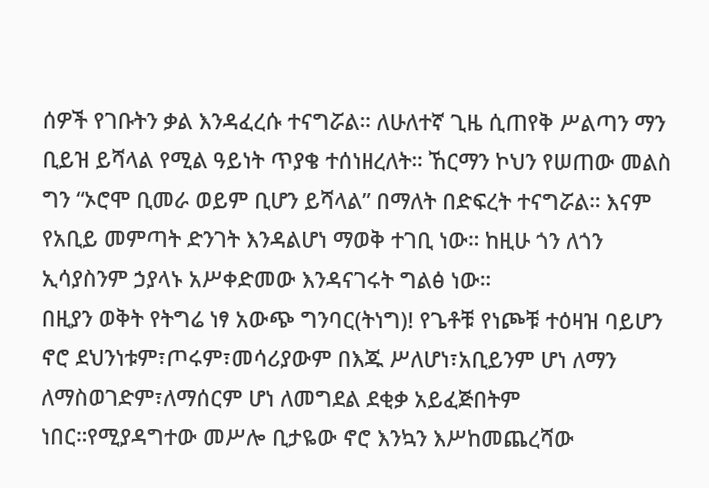ሰዎች የገቡትን ቃል እንዳፈረሱ ተናግሯል። ለሁለተኛ ጊዜ ሲጠየቅ ሥልጣን ማን ቢይዝ ይሻላል የሚል ዓይነት ጥያቄ ተሰነዘረለት። ኸርማን ኮህን የሠጠው መልስ ግን “ኦሮሞ ቢመራ ወይም ቢሆን ይሻላል” በማለት በድፍረት ተናግሯል። እናም የአቢይ መምጣት ድንገት እንዳልሆነ ማወቅ ተገቢ ነው። ከዚሁ ጎን ለጎን ኢሳያስንም ኃያላኑ አሥቀድመው እንዳናገሩት ግልፅ ነው።
በዚያን ወቅት የትግሬ ነፃ አውጭ ግንባር(ትነግ)! የጌቶቹ የነጮቹ ተዕዛዝ ባይሆን ኖሮ ደህንነቱም፣ጦሩም፣መሳሪያውም በእጁ ሥለሆነ፣አቢይንም ሆነ ለማን ለማስወገድም፣ለማሰርም ሆነ ለመግደል ደቂቃ አይፈጅበትም ነበር።የሚያዳግተው መሥሎ ቢታዬው ኖሮ እንኳን እሥከመጨረሻው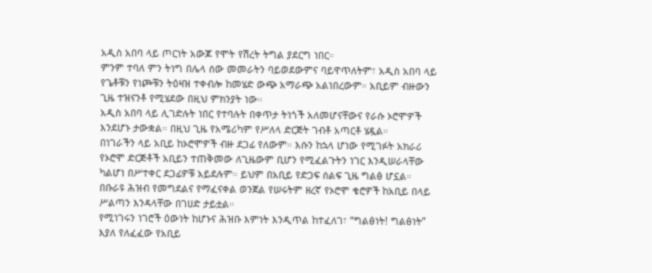አዲስ አበባ ላይ ጦርነት አውጆ የሞት የሽረት ትግል ያደርግ ነበር።
ምንም ተባለ ምን ትነግ በሌላ ሰው መመራትን ባይወደውምና ባይዋጥለትም፣ አዲስ አበባ ላይ የጌቶቹን የነጮቹን ትዕዛዝ ተቀብሎ ከመሄድ ውጭ አማራጭ አልነበረውም። አቢይም ብዙውን ጊዜ ተዝናንቶ የሚሄደው በዚህ ምክንያት ነው።
አዲስ አበባ ላይ ሊገድሉት ነበር የተባሉት በቀጥታ ትነጎች አለመሆናቸውና የራሱ ኦሮሞዎች እንደሆኑ ታውቋል። በዚህ ጊዜ የአሜሪካም የሥለላ ድርጅት ገብቶ አጣርቶ ሄዷል።
በነገራችን ላይ አቢይ ከኦሮሞዎች ብዙ ደጋፊ የለውም። እሱን ከኋላ ሆነው የሚገፉት አክራሪ የኦሮሞ ድርጅቶች አቢይን ተጠቅመው ለጊዜውም ቢሆን የሚፈልጉትን ነገር እንዲሠራላቸው ካልሆነ በሥተቀር ደጋፊዎቹ አይደሉም። ይህም በአቢይ የድጋፍ ሰልፍ ጊዜ ግልፅ ሆኗል።
በቡራዩ ሕዝብ የመግደልና የማፈናቀል ወንጀል የሠሩትም ዘረኛ የኦሮሞ ቄሮዎች ከአቢይ በላይ ሥልጣን እንዳላቸው በገሀድ ታይቷል።
የሚነገሩን ነገሮች ዕውነት ከሆኑና ሕዝቡ እምነት እንዲጥል ከተፈለገ፣ “ግልፅነት! ግልፅነት” እያለ የለፈፈው የአቢይ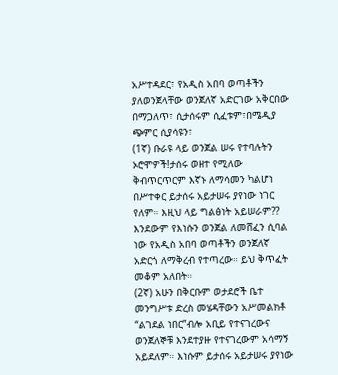አሥተዳደር፣ የአዲስ አበባ ወጣቶችን ያለወንጀላቸው ወንጀለኛ አድርገው አቅርበው በማጋለጥ፣ ሲታሰሩም ሲፈቱም፣በሜዲያ ጭምር ሲያሳዩን፣
(1ኛ) ቡራዩ ላይ ወንጀል ሠሩ የተባሉትን ኦሮሞዎች!ታሰሩ ወዘተ የሚለው ቅብጥርጥርም እኛኑ ለማሳመን ካልሆነ በሥተቀር ይታሰሩ አይታሠሩ ያየነው ነገር የለም። እዚህ ላይ ግልፅነት አይሠራም??
እንደውም የእነሱን ወንጀል ለመሸፈን ሲባል ነው የአዲስ አበባ ወጣቶችን ወንጀለኛ አድርጎ ለማቅረብ የተጣረው። ይህ ቅጥፈት መቆም አለበት።
(2ኛ) አሁን በቅርቡም ወታደሮች ቤተ መንግሥቱ ድረስ መሄዳቸውን አሥመልክቶ “ልገደል ነበር”ብሎ አቢይ የተናገረውና ወንጀለኞቹ እንደተያዙ የተናገረውም አሳማኝ አይደለም። እነሱም ይታሰሩ አይታሠሩ ያየነው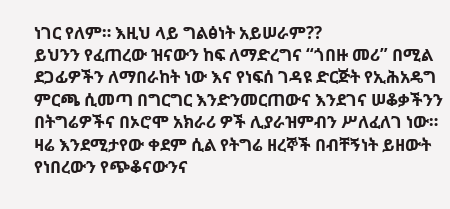ነገር የለም። እዚህ ላይ ግልፅነት አይሠራም??
ይህንን የፈጠረው ዝናውን ከፍ ለማድረግና “ጎበዙ መሪ” በሚል ደጋፊዎችን ለማበራከት ነው እና የነፍሰ ገዳዩ ድርጅት የኢሕአዴግ ምርጫ ሲመጣ በግርግር እንድንመርጠውና እንደገና ሠቆቃችንን በትግሬዎችና በኦሮሞ አክራሪ ዎች ሊያራዝምብን ሥለፈለገ ነው።
ዛሬ እንደሚታየው ቀደም ሲል የትግሬ ዘረኞች በብቸኝነት ይዘውት የነበረውን የጭቆናውንና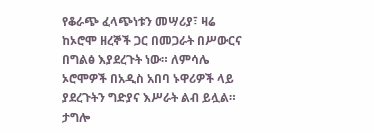የቆራጭ ፈላጭነቱን መሣሪያ፣ ዛሬ ከኦሮሞ ዘረኞች ጋር በመጋራት በሥውርና በግልፅ እያደረጉት ነው። ለምሳሌ ኦሮሞዎች በአዲስ አበባ ኑዋሪዎች ላይ ያደረጉትን ግድያና እሥራት ልብ ይሏል።
ታግሎ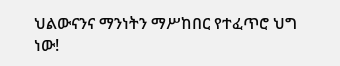ህልውናንና ማንነትን ማሥከበር የተፈጥሮ ህግ ነው!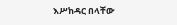እሥከዳር በላቸው